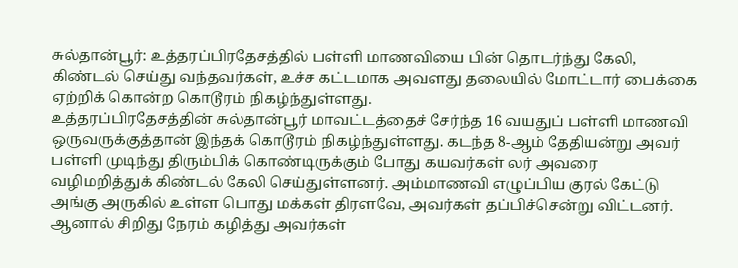சுல்தான்பூர்: உத்தரப்பிரதேசத்தில் பள்ளி மாணவியை பின் தொடர்ந்து கேலி, கிண்டல் செய்து வந்தவர்கள், உச்ச கட்டமாக அவளது தலையில் மோட்டார் பைக்கை ஏற்றிக் கொன்ற கொடூரம் நிகழ்ந்துள்ளது.
உத்தரப்பிரதேசத்தின் சுல்தான்பூர் மாவட்டத்தைச் சேர்ந்த 16 வயதுப் பள்ளி மாணவி ஒருவருக்குத்தான் இந்தக் கொடூரம் நிகழ்ந்துள்ளது. கடந்த 8-ஆம் தேதியன்று அவர் பள்ளி முடிந்து திரும்பிக் கொண்டிருக்கும் போது கயவர்கள் லர் அவரை வழிமறித்துக் கிண்டல் கேலி செய்துள்ளனர். அம்மாணவி எழுப்பிய குரல் கேட்டு அங்கு அருகில் உள்ள பொது மக்கள் திரளவே, அவர்கள் தப்பிச்சென்று விட்டனர்.
ஆனால் சிறிது நேரம் கழித்து அவர்கள்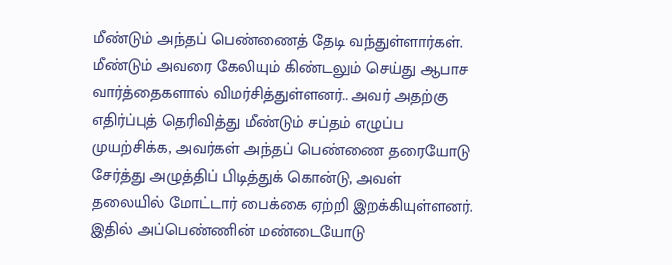மீண்டும் அந்தப் பெண்ணைத் தேடி வந்துள்ளார்கள். மீண்டும் அவரை கேலியும் கிண்டலும் செய்து ஆபாச வார்த்தைகளால் விமர்சித்துள்ளனர்.. அவர் அதற்கு எதிர்ப்புத் தெரிவித்து மீண்டும் சப்தம் எழுப்ப முயற்சிக்க, அவர்கள் அந்தப் பெண்ணை தரையோடு சேர்த்து அழுத்திப் பிடித்துக் கொன்டு, அவள் தலையில் மோட்டார் பைக்கை ஏற்றி இறக்கியுள்ளனர். இதில் அப்பெண்ணின் மண்டையோடு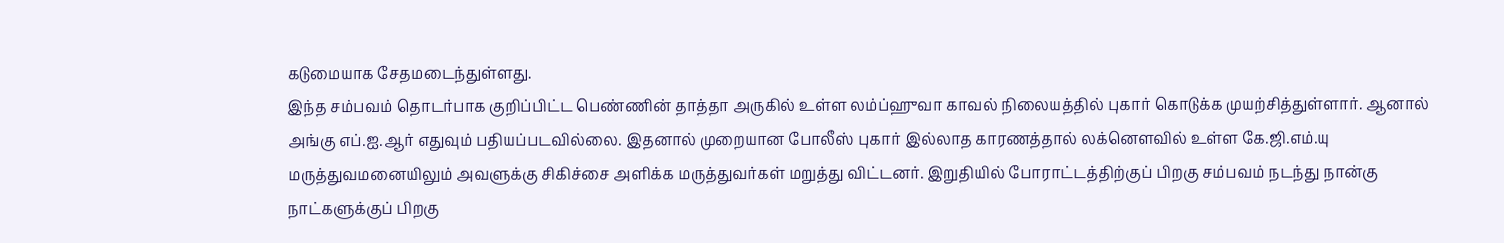கடுமையாக சேதமடைந்துள்ளது.
இந்த சம்பவம் தொடர்பாக குறிப்பிட்ட பெண்ணின் தாத்தா அருகில் உள்ள லம்ப்ஹுவா காவல் நிலையத்தில் புகார் கொடுக்க முயற்சித்துள்ளார். ஆனால் அங்கு எப்.ஐ.ஆர் எதுவும் பதியப்படவில்லை. இதனால் முறையான போலீஸ் புகார் இல்லாத காரணத்தால் லக்னௌவில் உள்ள கே.ஜி.எம்.யு மருத்துவமனையிலும் அவளுக்கு சிகிச்சை அளிக்க மருத்துவர்கள் மறுத்து விட்டனர். இறுதியில் போராட்டத்திற்குப் பிறகு சம்பவம் நடந்து நான்கு நாட்களுக்குப் பிறகு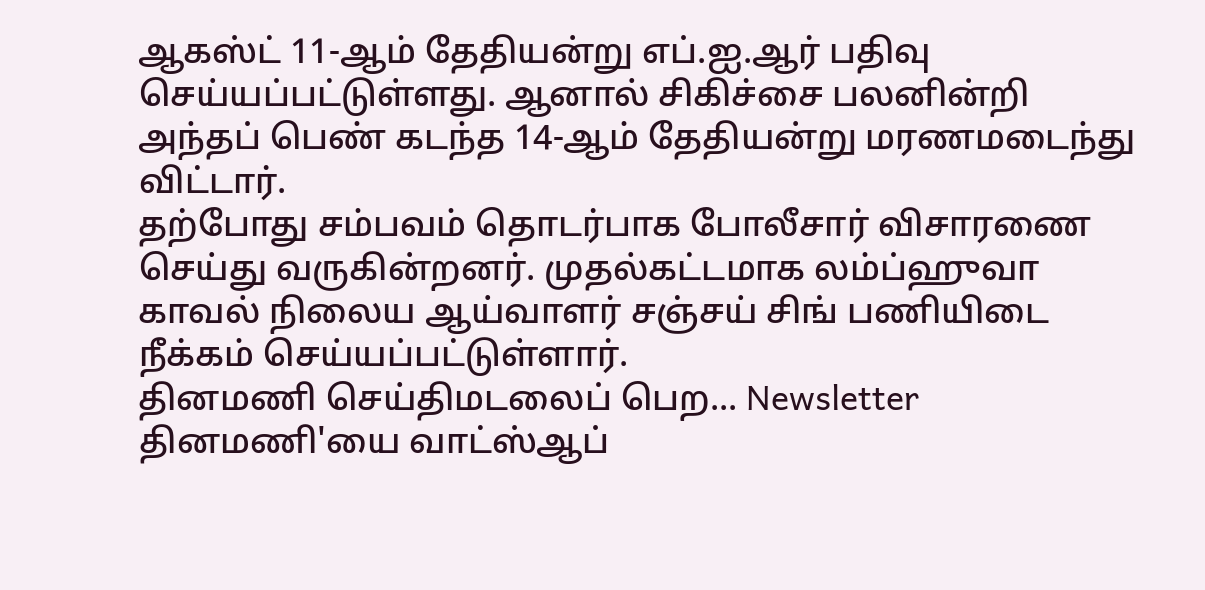ஆகஸ்ட் 11-ஆம் தேதியன்று எப்.ஐ.ஆர் பதிவு செய்யப்பட்டுள்ளது. ஆனால் சிகிச்சை பலனின்றி அந்தப் பெண் கடந்த 14-ஆம் தேதியன்று மரணமடைந்து விட்டார்.
தற்போது சம்பவம் தொடர்பாக போலீசார் விசாரணை செய்து வருகின்றனர். முதல்கட்டமாக லம்ப்ஹுவா காவல் நிலைய ஆய்வாளர் சஞ்சய் சிங் பணியிடை நீக்கம் செய்யப்பட்டுள்ளார்.
தினமணி செய்திமடலைப் பெற... Newsletter
தினமணி'யை வாட்ஸ்ஆப்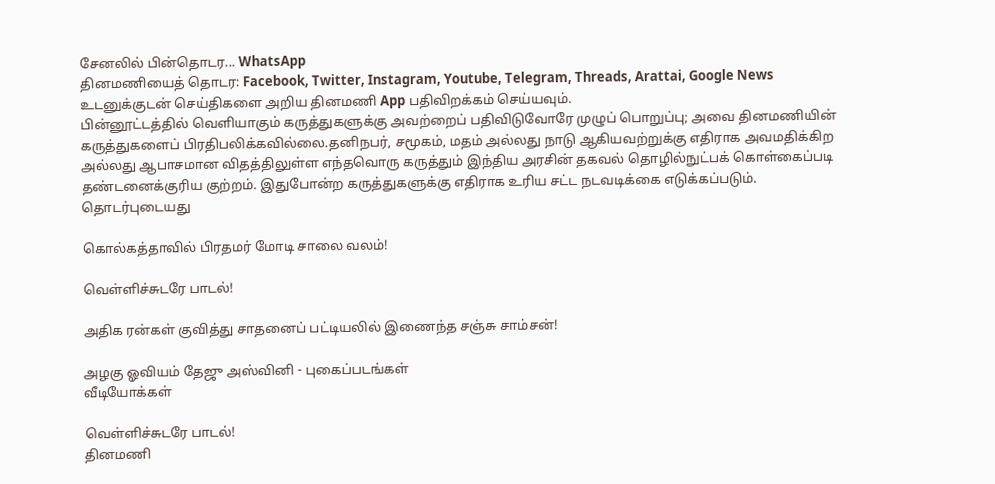சேனலில் பின்தொடர... WhatsApp
தினமணியைத் தொடர: Facebook, Twitter, Instagram, Youtube, Telegram, Threads, Arattai, Google News
உடனுக்குடன் செய்திகளை அறிய தினமணி App பதிவிறக்கம் செய்யவும்.
பின்னூட்டத்தில் வெளியாகும் கருத்துகளுக்கு அவற்றைப் பதிவிடுவோரே முழுப் பொறுப்பு; அவை தினமணியின் கருத்துகளைப் பிரதிபலிக்கவில்லை.தனிநபர், சமூகம், மதம் அல்லது நாடு ஆகியவற்றுக்கு எதிராக அவமதிக்கிற அல்லது ஆபாசமான விதத்திலுள்ள எந்தவொரு கருத்தும் இந்திய அரசின் தகவல் தொழில்நுட்பக் கொள்கைப்படி தண்டனைக்குரிய குற்றம். இதுபோன்ற கருத்துகளுக்கு எதிராக உரிய சட்ட நடவடிக்கை எடுக்கப்படும்.
தொடர்புடையது

கொல்கத்தாவில் பிரதமர் மோடி சாலை வலம்!

வெள்ளிச்சுடரே பாடல்!

அதிக ரன்கள் குவித்து சாதனைப் பட்டியலில் இணைந்த சஞ்சு சாம்சன்!

அழகு ஓவியம் தேஜு அஸ்வினி - புகைப்படங்கள்
வீடியோக்கள்

வெள்ளிச்சுடரே பாடல்!
தினமணி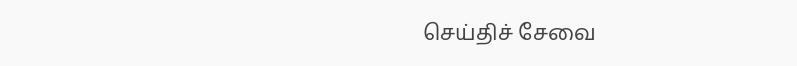செய்திச் சேவை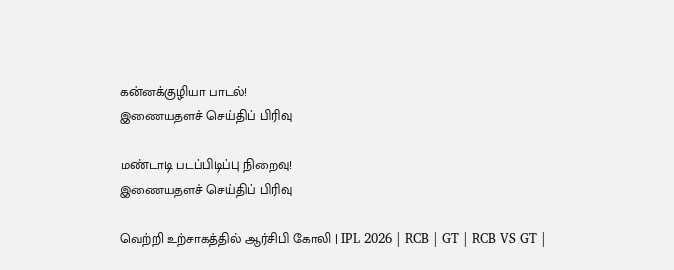கன்னக்குழியா பாடல்!
இணையதளச் செய்திப் பிரிவு

மண்டாடி படப்பிடிப்பு நிறைவு!
இணையதளச் செய்திப் பிரிவு

வெற்றி உற்சாகத்தில் ஆர்சிபி கோலி | IPL 2026 | RCB | GT | RCB VS GT |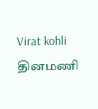Virat kohli
தினமணி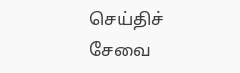செய்திச் சேவை